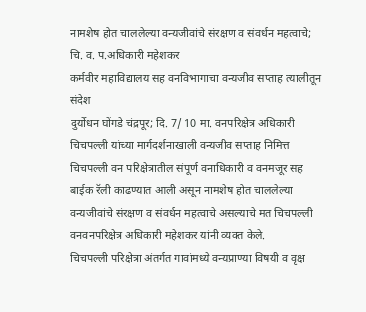नामशेष होत चाललेल्या वन्यजीवांचे संरक्षण व संवर्धन महत्वाचे; चि. व. प.अधिकारी महेशकर
कर्मवीर महाविद्यालय सह वनविभागाचा वन्यजीव सप्ताह त्यालीतून संदेश
दुर्योधन घोंगडे चंद्रपूर; दि. 7/ 10 मा. वनपरिक्षेत्र अधिकारी चिचपल्ली यांच्या मार्गदर्शनाखाली वन्यजीव सप्ताह निमित्त चिचपल्ली वन परिक्षेत्रातील संपूर्ण वनाधिकारी व वनमजूर सह बाईक रॅली काढण्यात आली असून नामशेष होत चाललेल्या वन्यजीवांचे संरक्षण व संवर्धन महत्वाचे असल्याचे मत चिचपल्ली वनवनपरिक्षेत्र अधिकारी महेशकर यांनी व्यक्त केले.
चिचपल्ली परिक्षेत्रा अंतर्गत गावांमध्ये वन्यप्राण्या विषयी व वृक्ष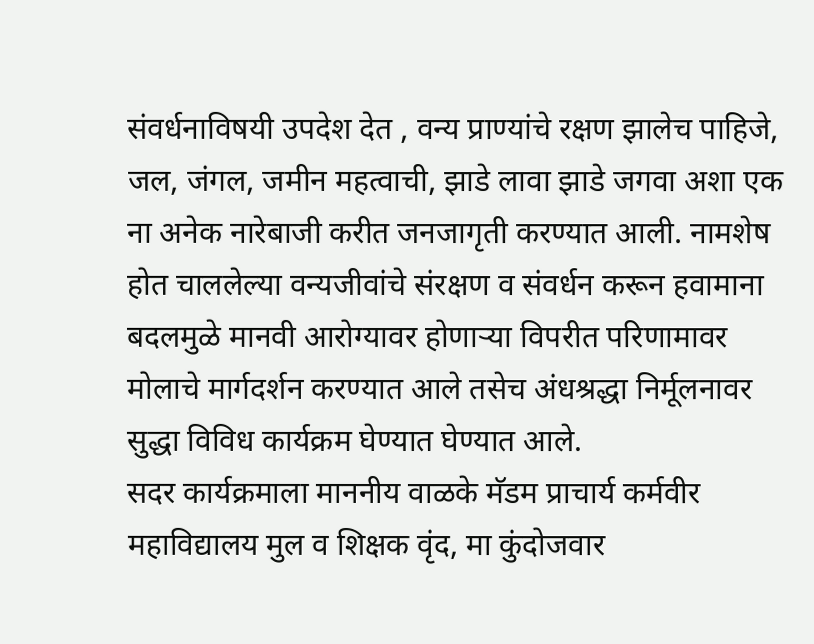संवर्धनाविषयी उपदेश देत , वन्य प्राण्यांचे रक्षण झालेच पाहिजे, जल, जंगल, जमीन महत्वाची, झाडे लावा झाडे जगवा अशा एक ना अनेक नारेबाजी करीत जनजागृती करण्यात आली. नामशेष होत चाललेल्या वन्यजीवांचे संरक्षण व संवर्धन करून हवामाना बदलमुळे मानवी आरोग्यावर होणाऱ्या विपरीत परिणामावर मोलाचे मार्गदर्शन करण्यात आले तसेच अंधश्रद्धा निर्मूलनावर सुद्धा विविध कार्यक्रम घेण्यात घेण्यात आले.
सदर कार्यक्रमाला माननीय वाळके मॅडम प्राचार्य कर्मवीर महाविद्यालय मुल व शिक्षक वृंद, मा कुंदोजवार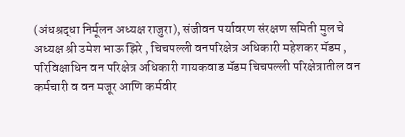(अंधश्रद्धा निर्मूलन अध्यक्ष राजुरा), संजीवन पर्यावरण संरक्षण समिती मुल चे अध्यक्ष श्री उमेश भाऊ झिरे , चिचपल्ली वनपरिक्षेत्र अधिकारी महेशकर मॅडम , परिविक्षाधिन वन परिक्षेत्र अधिकारी गायकवाड मॅडम चिचपल्ली परिक्षेत्रातील वन कर्मचारी व वन मजूर आणि कर्मवीर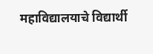महाविद्यालयाचे विद्यार्थी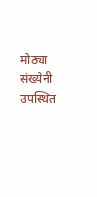मोठ्या संख्येनी उपस्थित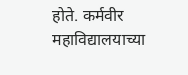होते. कर्मवीर महाविद्यालयाच्या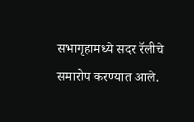सभागृहामध्ये सदर रॅलीचे समारोप करण्यात आले.